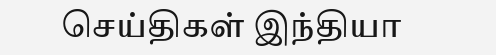செய்திகள் இந்தியா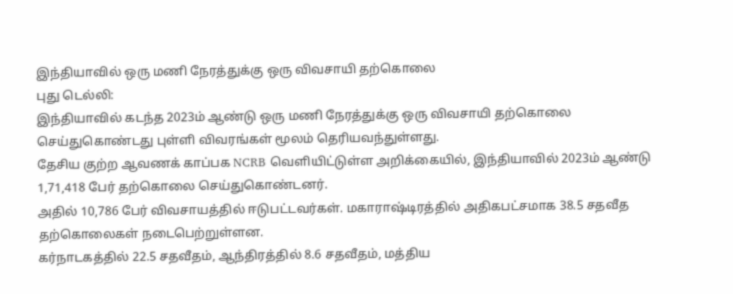இந்தியாவில் ஒரு மணி நேரத்துக்கு ஒரு விவசாயி தற்கொலை
புது டெல்லி:
இந்தியாவில் கடந்த 2023ம் ஆண்டு ஒரு மணி நேரத்துக்கு ஒரு விவசாயி தற்கொலை செய்துகொண்டது புள்ளி விவரங்கள் மூலம் தெரியவந்துள்ளது.
தேசிய குற்ற ஆவணக் காப்பக NCRB வெளியிட்டுள்ள அறிக்கையில், இந்தியாவில் 2023ம் ஆண்டு 1,71,418 பேர் தற்கொலை செய்துகொண்டனர்.
அதில் 10,786 பேர் விவசாயத்தில் ஈடுபட்டவர்கள். மகாராஷ்டிரத்தில் அதிகபட்சமாக 38.5 சதவீத தற்கொலைகள் நடைபெற்றுள்ளன.
கர்நாடகத்தில் 22.5 சதவீதம், ஆந்திரத்தில் 8.6 சதவீதம், மத்திய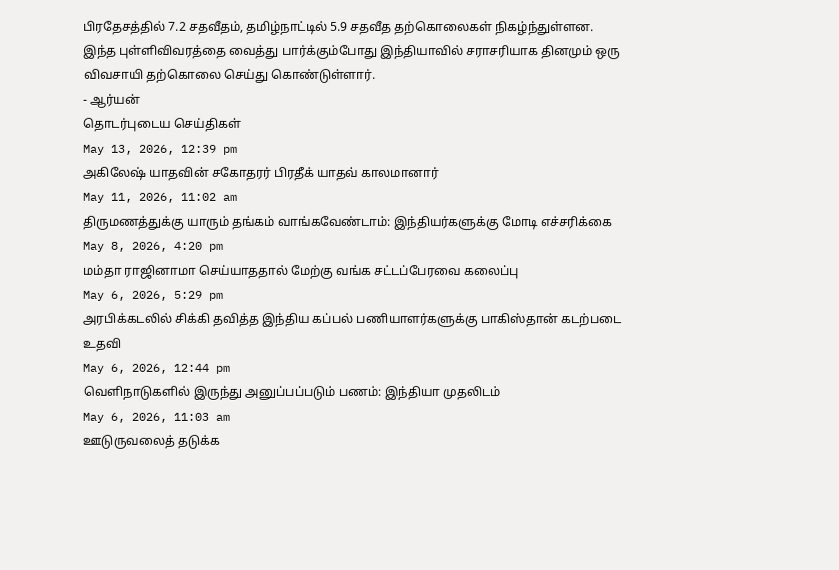பிரதேசத்தில் 7.2 சதவீதம், தமிழ்நாட்டில் 5.9 சதவீத தற்கொலைகள் நிகழ்ந்துள்ளன.
இந்த புள்ளிவிவரத்தை வைத்து பார்க்கும்போது இந்தியாவில் சராசரியாக தினமும் ஒரு விவசாயி தற்கொலை செய்து கொண்டுள்ளார்.
- ஆர்யன்
தொடர்புடைய செய்திகள்
May 13, 2026, 12:39 pm
அகிலேஷ் யாதவின் சகோதரர் பிரதீக் யாதவ் காலமானார்
May 11, 2026, 11:02 am
திருமணத்துக்கு யாரும் தங்கம் வாங்கவேண்டாம்: இந்தியர்களுக்கு மோடி எச்சரிக்கை
May 8, 2026, 4:20 pm
மம்தா ராஜினாமா செய்யாததால் மேற்கு வங்க சட்டப்பேரவை கலைப்பு
May 6, 2026, 5:29 pm
அரபிக்கடலில் சிக்கி தவித்த இந்திய கப்பல் பணியாளர்களுக்கு பாகிஸ்தான் கடற்படை உதவி
May 6, 2026, 12:44 pm
வெளிநாடுகளில் இருந்து அனுப்பப்படும் பணம்: இந்தியா முதலிடம்
May 6, 2026, 11:03 am
ஊடுருவலைத் தடுக்க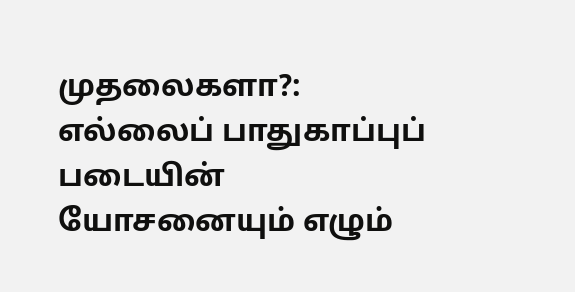முதலைகளா?: எல்லைப் பாதுகாப்புப் படையின் யோசனையும் எழும்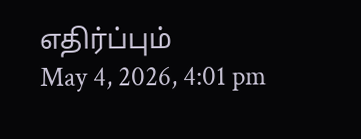எதிர்ப்பும்
May 4, 2026, 4:01 pm